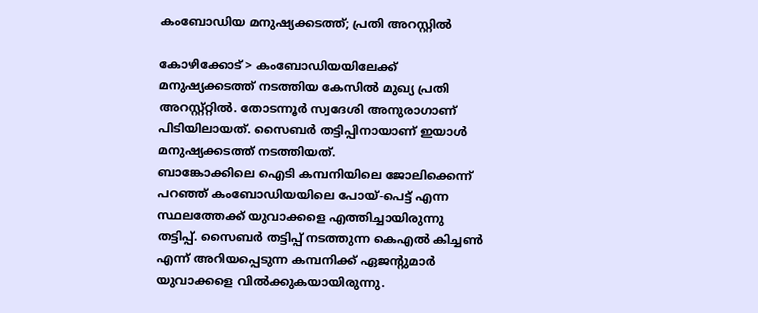കംബോഡിയ മനുഷ്യക്കടത്ത്; പ്രതി അറസ്റ്റിൽ

കോഴിക്കോട് > കംബോഡിയയിലേക്ക് മനുഷ്യക്കടത്ത് നടത്തിയ കേസിൽ മുഖ്യ പ്രതി അറസ്റ്റ്റ്റിൽ. തോടന്നൂർ സ്വദേശി അനുരാഗാണ് പിടിയിലായത്. സൈബർ തട്ടിപ്പിനായാണ് ഇയാൾ മനുഷ്യക്കടത്ത് നടത്തിയത്.
ബാങ്കോക്കിലെ ഐടി കമ്പനിയിലെ ജോലിക്കെന്ന് പറഞ്ഞ് കംബോഡിയയിലെ പോയ്-പെട്ട് എന്ന സ്ഥലത്തേക്ക് യുവാക്കളെ എത്തിച്ചായിരുന്നു തട്ടിപ്പ്. സൈബർ തട്ടിപ്പ് നടത്തുന്ന കെഎൽ കിച്ചൺ എന്ന് അറിയപ്പെടുന്ന കമ്പനിക്ക് ഏജന്റുമാർ യുവാക്കളെ വിൽക്കുകയായിരുന്നു.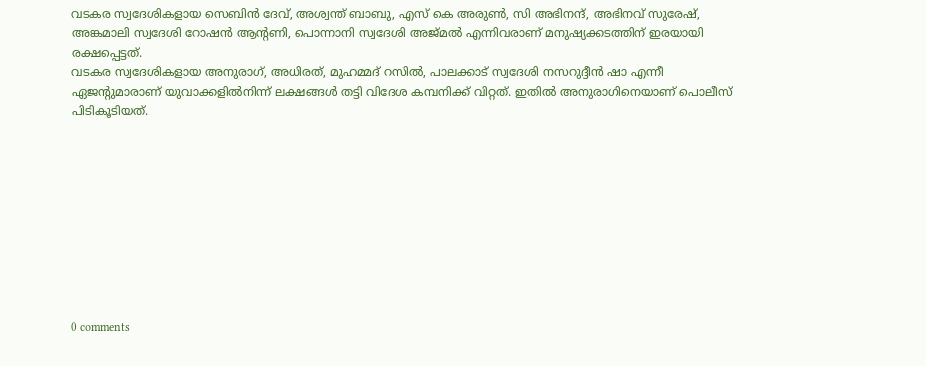വടകര സ്വദേശികളായ സെബിൻ ദേവ്, അശ്വന്ത് ബാബു, എസ് കെ അരുൺ, സി അഭിനന്ദ്, അഭിനവ് സുരേഷ്, അങ്കമാലി സ്വദേശി റോഷൻ ആന്റണി, പൊന്നാനി സ്വദേശി അജ്മൽ എന്നിവരാണ് മനുഷ്യക്കടത്തിന് ഇരയായി രക്ഷപ്പെട്ടത്.
വടകര സ്വദേശികളായ അനുരാഗ്, അധിരത്, മുഹമ്മദ് റസിൽ, പാലക്കാട് സ്വദേശി നസറുദ്ദീൻ ഷാ എന്നീ ഏജന്റുമാരാണ് യുവാക്കളിൽനിന്ന് ലക്ഷങ്ങൾ തട്ടി വിദേശ കമ്പനിക്ക് വിറ്റത്. ഇതിൽ അനുരാഗിനെയാണ് പൊലീസ് പിടികൂടിയത്.










0 comments